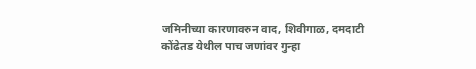जमिनीच्या कारणावरुन वाद, शिवीगाळ, दमदाटी
कोंढेतड येथील पाच जणांवर गुन्हा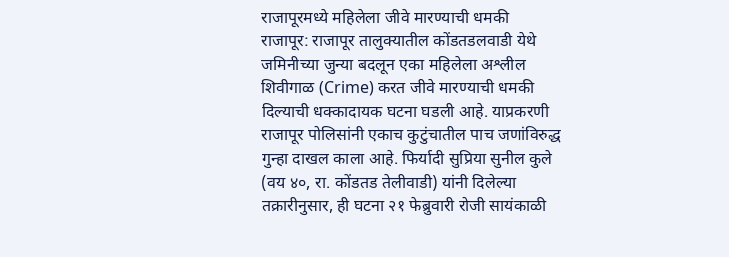राजापूरमध्ये महिलेला जीवे मारण्याची धमकी
राजापूर: राजापूर तालुक्यातील कोंडतडलवाडी येथे जमिनीच्या जुन्या बदलून एका महिलेला अश्लील शिवीगाळ (Crime) करत जीवे मारण्याची धमकी दिल्याची धक्कादायक घटना घडली आहे. याप्रकरणी राजापूर पोलिसांनी एकाच कुटुंचातील पाच जणांविरुद्ध गुन्हा दाखल काला आहे. फिर्यादी सुप्रिया सुनील कुले (वय ४०, रा. कोंडतड तेलीवाडी) यांनी दिलेल्या तक्रारीनुसार, ही घटना २१ फेब्रुवारी रोजी सायंकाळी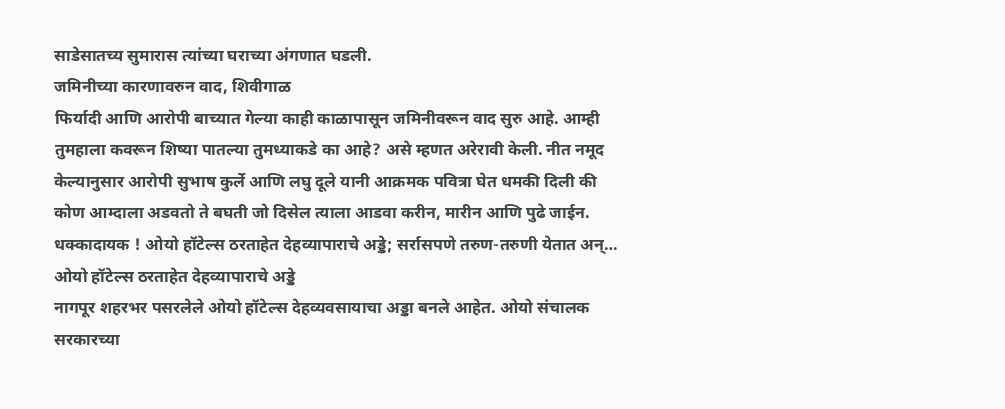साडेसातच्य सुमारास त्यांच्या घराच्या अंगणात घडली.
जमिनीच्या कारणावरुन वाद, शिवीगाळ
फिर्यादी आणि आरोपी बाच्यात गेल्या काही काळापासून जमिनीवरून वाद सुरु आहे. आम्ही तुमहाला कवरून शिष्या पातल्या तुमध्याकडे का आहे? असे म्हणत अरेरावी केली. नीत नमूद केल्यानुसार आरोपी सुभाष कुर्ले आणि लघु दूले यानी आक्रमक पवित्रा घेत धमकी दिली की कोण आम्दाला अडवतो ते बघती जो दिसेल त्याला आडवा करीन, मारीन आणि पुढे जाईन.
धक्कादायक ! ओयो हॉटेल्स ठरताहेत देहव्यापाराचे अड्डे; सर्रासपणे तरुण-तरुणी येतात अन्…
ओयो हॉटेल्स ठरताहेत देहव्यापाराचे अड्डे
नागपूर शहरभर पसरलेले ओयो हॉटेल्स देहव्यवसायाचा अड्डा बनले आहेत. ओयो संचालक सरकारच्या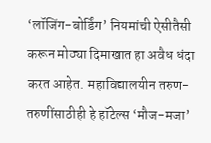‘लॉजिंग-बोर्डिंग’ नियमांची ऐसीतैसी करून मोठ्या दिमाखात हा अवैध धंदा करत आहेत. महाविद्यालयीन तरुण-तरुणींसाठीही हे हॉटेल्स ‘मौज-मजा’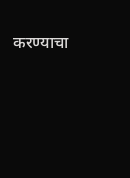करण्याचा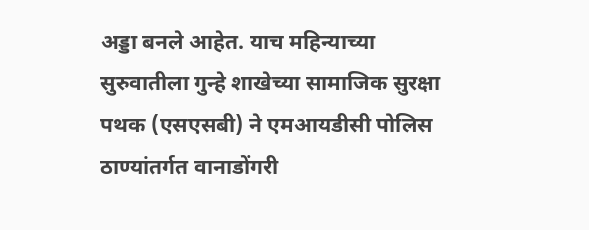अड्डा बनले आहेत. याच महिन्याच्या सुरुवातीला गुन्हे शाखेच्या सामाजिक सुरक्षा पथक (एसएसबी) ने एमआयडीसी पोलिस ठाण्यांतर्गत वानाडोंगरी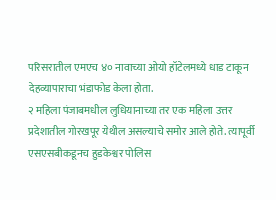परिसरातील एमएच ४० नावाच्या ओयो हॉटेलमध्ये धाड टाकून देहव्यापाराचा भंडाफोड केला होता.
२ महिला पंजाबमधील लुधियानाच्या तर एक महिला उत्तर प्रदेशातील गोरखपूर येथील असल्याचे समोर आले होते. त्यापूर्वी एसएसबीकडूनच हुडकेश्वर पोलिस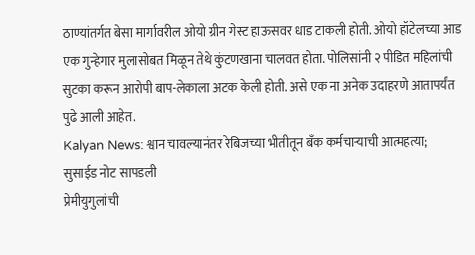ठाण्यांतर्गत बेसा मार्गावरील ओयो ग्रीन गेस्ट हाऊसवर धाड टाकली होती. ओयो हॉटेलच्या आड एक गुन्हेगार मुलासोबत मिळून तेथे कुंटणखाना चालवत होता. पोलिसांनी २ पीडित महिलांची सुटका करून आरोपी बाप-लेकाला अटक केली होती. असे एक ना अनेक उदाहरणे आतापर्यंत पुढे आली आहेत.
Kalyan News: श्वान चावल्यानंतर रेबिजच्या भीतीतून बँक कर्मचाऱ्याची आत्महत्या; सुसाईड नोट सापडली
प्रेमीयुगुलांची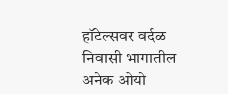हॉटेल्सवर वर्दळ
निवासी भागातील अनेक ओयो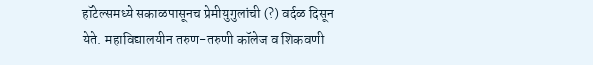हॉटेल्समध्ये सकाळपासूनच प्रेमीयुगुलांची (?) वर्दळ दिसून येते. महाविद्यालयीन तरुण-तरुणी कॉलेज व शिकवणी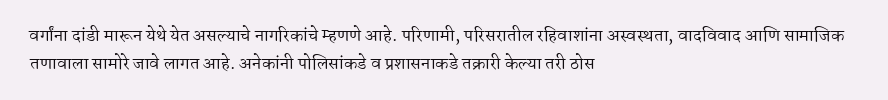वर्गांना दांडी मारून येथे येत असल्याचे नागरिकांचे म्हणणे आहे. परिणामी, परिसरातील रहिवाशांना अस्वस्थता, वादविवाद आणि सामाजिक तणावाला सामोरे जावे लागत आहे. अनेकांनी पोलिसांकडे व प्रशासनाकडे तक्रारी केल्या तरी ठोस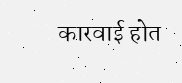कारवाई होत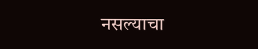नसल्याचा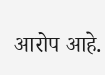आरोप आहे.